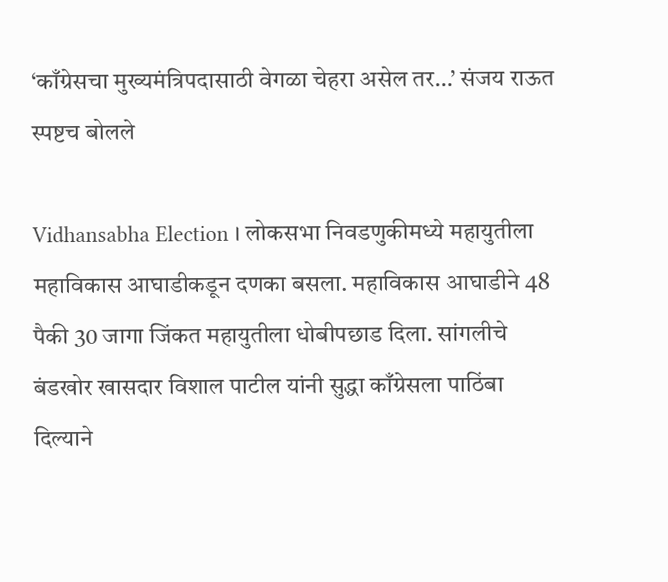‘काँग्रेसचा मुख्यमंत्रिपदासाठी वेगळा चेहरा असेल तर…’ संजय राऊत स्पष्टच बोलले

Vidhansabha Election । लोकसभा निवडणुकीमध्ये महायुतीला महाविकास आघाडीकडून दणका बसला. महाविकास आघाडीने 48 पैकी 30 जागा जिंकत महायुतीला धोबीपछाड दिला. सांगलीचे बंडखोर खासदार विशाल पाटील यांनी सुद्धा काँग्रेसला पाठिंबा दिल्याने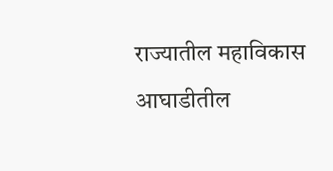राज्यातील महाविकास आघाडीतील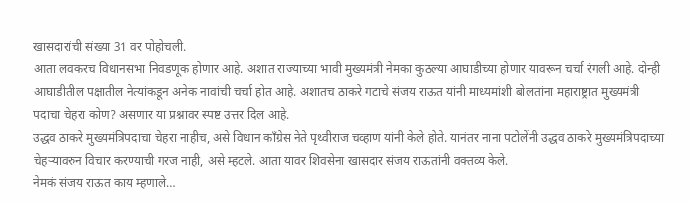खासदारांची संख्या 31 वर पोहोचली.
आता लवकरच विधानसभा निवडणूक होणार आहे. अशात राज्याच्या भावी मुख्यमंत्री नेमका कुठल्या आघाडीच्या होणार यावरून चर्चा रंगली आहे. दोन्ही आघाडीतील पक्षातील नेत्यांकडून अनेक नावांची चर्चा होत आहे. अशातच ठाकरे गटाचे संजय राऊत यांनी माध्यमांशी बोलतांना महाराष्ट्रात मुख्यमंत्री पदाचा चेहरा कोण? असणार या प्रश्नावर स्पष्ट उत्तर दिल आहे.
उद्धव ठाकरे मुख्यमंत्रिपदाचा चेहरा नाहीच, असे विधान काँग्रेस नेते पृथ्वीराज चव्हाण यांनी केले होते. यानंतर नाना पटोलेंनी उद्धव ठाकरे मुख्यमंत्रिपदाच्या चेहऱ्यावरुन विचार करण्याची गरज नाही, असे म्हटले. आता यावर शिवसेना खासदार संजय राऊतांनी वक्तव्य केले.
नेमकं संजय राऊत काय म्हणाले…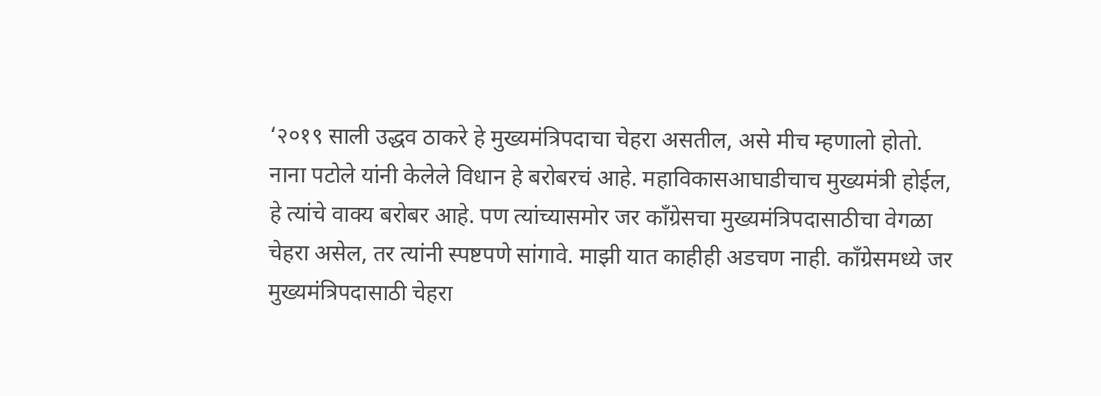‘२०१९ साली उद्धव ठाकरे हे मुख्यमंत्रिपदाचा चेहरा असतील, असे मीच म्हणालो होतो. नाना पटोले यांनी केलेले विधान हे बरोबरचं आहे. महाविकासआघाडीचाच मुख्यमंत्री होईल, हे त्यांचे वाक्य बरोबर आहे. पण त्यांच्यासमोर जर काँग्रेसचा मुख्यमंत्रिपदासाठीचा वेगळा चेहरा असेल, तर त्यांनी स्पष्टपणे सांगावे. माझी यात काहीही अडचण नाही. काँग्रेसमध्ये जर मुख्यमंत्रिपदासाठी चेहरा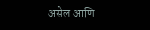असेल आणि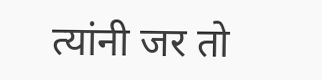त्यांनी जर तो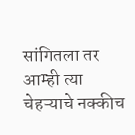सांगितला तर आम्ही त्या चेहऱ्याचे नक्कीच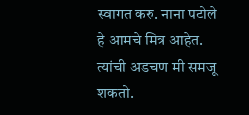स्वागत करु. नाना पटोले हे आमचे मित्र आहेत. त्यांची अडचण मी समजू शकतो.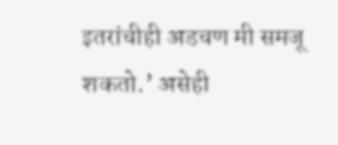इतरांचीही अडचण मी समजू शकतो.’ असेही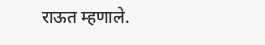राऊत म्हणाले.